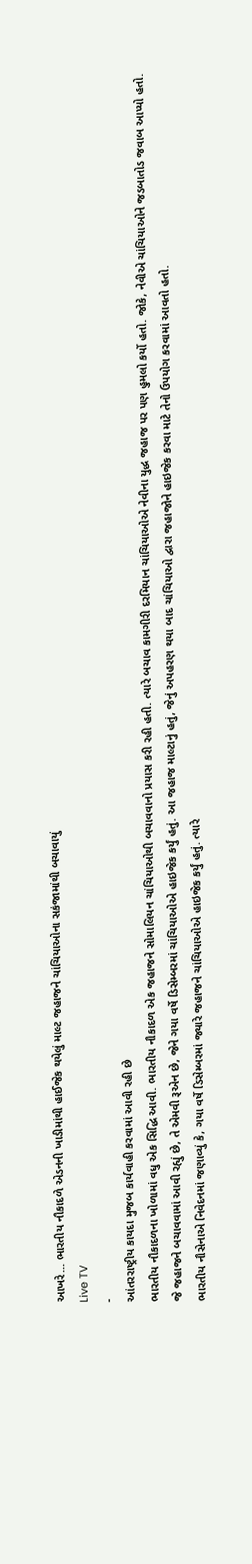આખરે... ભારતીય નૌકાદળે એડનની ખાડીમાંથી હાઈજેક થયેલું માલ્ટ જહાજને ચાંચિયાઓના સકંજામાંથી બચાવાયું
Live TV
-
આંતરરાષ્ટ્રીય કાયદા મુજબ કાર્યવાહી કરવામાં આવી રહી છે
ભારતીય નૌકાદળના ખોળામાં વધુ એક સિદ્ધિ આવી. ભારતીય નૌકાદળ એક જહાજને સોમાલિયન ચાંચિયાઓથી બચાવવાનો પ્રયાસ કરી રહી હતી. ત્યારે બચાવ કામગીરી દરમિયાન ચાંચિયાઓએ નેવીના યુદ્ધ જહાજ પર પણ હુમલો કર્યો હતો. જોકે, નેવીએ ચાંચિયાઓને જડબાતોડ જવાબ આપ્યો હતો.
જે જહાજને બચાવવામાં આવી રહ્યું છે, તે એમવી રૂએન છે, જેને ગયા વર્ષે ડિસેમ્બરમાં ચાંચિયાઓએ હાઇજેક કર્યું હતું. આ જહાજ માલ્ટાનું હતું, જેનું અપહરણ થયા બાદ ચાંચિયાઓ દ્વારા જહાજોને હાઇજેક કરવા માટે તેનો ઉપયોગ કરવામાં આવતો હતો.
ભારતીય નૌસેનાએ નિવેદનમાં જણાવ્યું કે, ગયા વર્ષે ડિસેમ્બરમાં જ્યારે જહાજને ચાંચિયાઓએ હાઇજેક કર્યું હતું. ત્યારે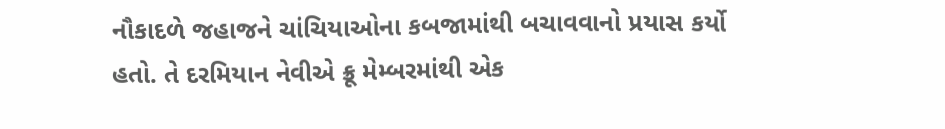નૌકાદળે જહાજને ચાંચિયાઓના કબજામાંથી બચાવવાનો પ્રયાસ કર્યો હતો. તે દરમિયાન નેવીએ ક્રૂ મેમ્બરમાંથી એક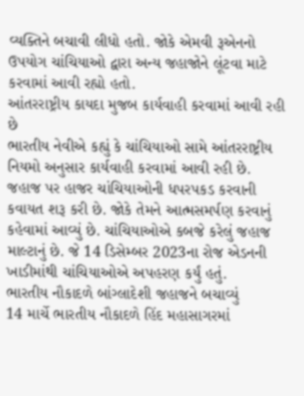વ્યક્તિને બચાવી લીધો હતો. જોકે એમવી રૂએનનો ઉપયોગ ચાંચિયાઓ દ્વારા અન્ય જહાજોને લૂંટવા માટે કરવામાં આવી રહ્યો હતો.
આંતરરાષ્ટ્રીય કાયદા મુજબ કાર્યવાહી કરવામાં આવી રહી છે
ભારતીય નેવીએ કહ્યું કે ચાંચિયાઓ સામે આંતરરાષ્ટ્રીય નિયમો અનુસાર કાર્યવાહી કરવામાં આવી રહી છે. જહાજ પર હાજર ચાંચિયાઓની ધપરપકડ કરવાની કવાયત શરૂ કરી છે. જોકે તેમને આત્મસમર્પણ કરવાનું કહેવામાં આવ્યું છે. ચાંચિયાઓએ કબજે કરેલું જહાજ માલ્ટાનું છે. જે 14 ડિસેમ્બર 2023ના રોજ એડનની ખાડીમાંથી ચાંચિયાઓએ અપહરણ કર્યું હતું.
ભારતીય નૌકાદળે બાંગ્લાદેશી જહાજને બચાવ્યું
14 માર્ચે ભારતીય નૌકાદળે હિંદ મહાસાગરમાં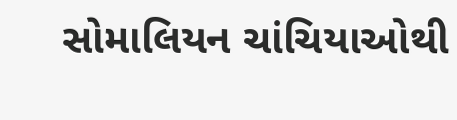સોમાલિયન ચાંચિયાઓથી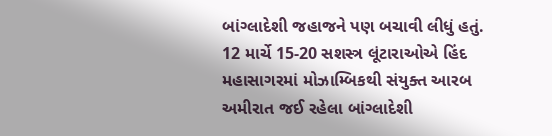બાંગ્લાદેશી જહાજને પણ બચાવી લીધું હતું. 12 માર્ચે 15-20 સશસ્ત્ર લૂંટારાઓએ હિંદ મહાસાગરમાં મોઝામ્બિકથી સંયુક્ત આરબ અમીરાત જઈ રહેલા બાંગ્લાદેશી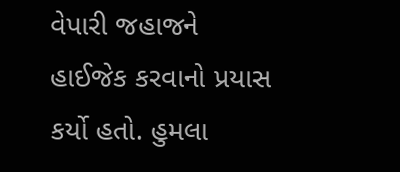વેપારી જહાજને હાઈજેક કરવાનો પ્રયાસ કર્યો હતો. હુમલા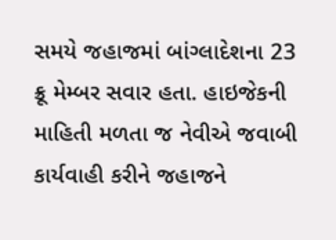સમયે જહાજમાં બાંગ્લાદેશના 23 ક્રૂ મેમ્બર સવાર હતા. હાઇજેકની માહિતી મળતા જ નેવીએ જવાબી કાર્યવાહી કરીને જહાજને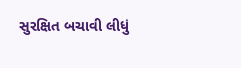સુરક્ષિત બચાવી લીધું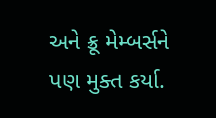અને ક્રૂ મેમ્બર્સને પણ મુક્ત કર્યા.